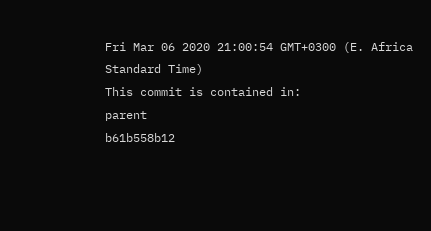Fri Mar 06 2020 21:00:54 GMT+0300 (E. Africa Standard Time)
This commit is contained in:
parent
b61b558b12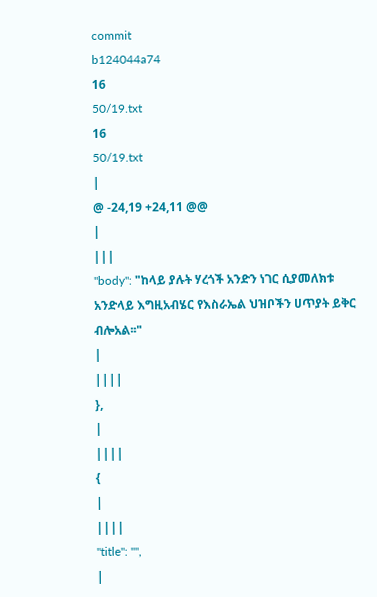commit
b124044a74
16
50/19.txt
16
50/19.txt
|
@ -24,19 +24,11 @@
|
|||
"body": "ከላይ ያሉት ሃረጎች አንድን ነገር ሲያመለክቱ አንድላይ እግዚአብሄር የእስራኤል ህዝቦችን ሀጥያት ይቅር ብሎአል፡፡"
|
||||
},
|
||||
{
|
||||
"title": "",
|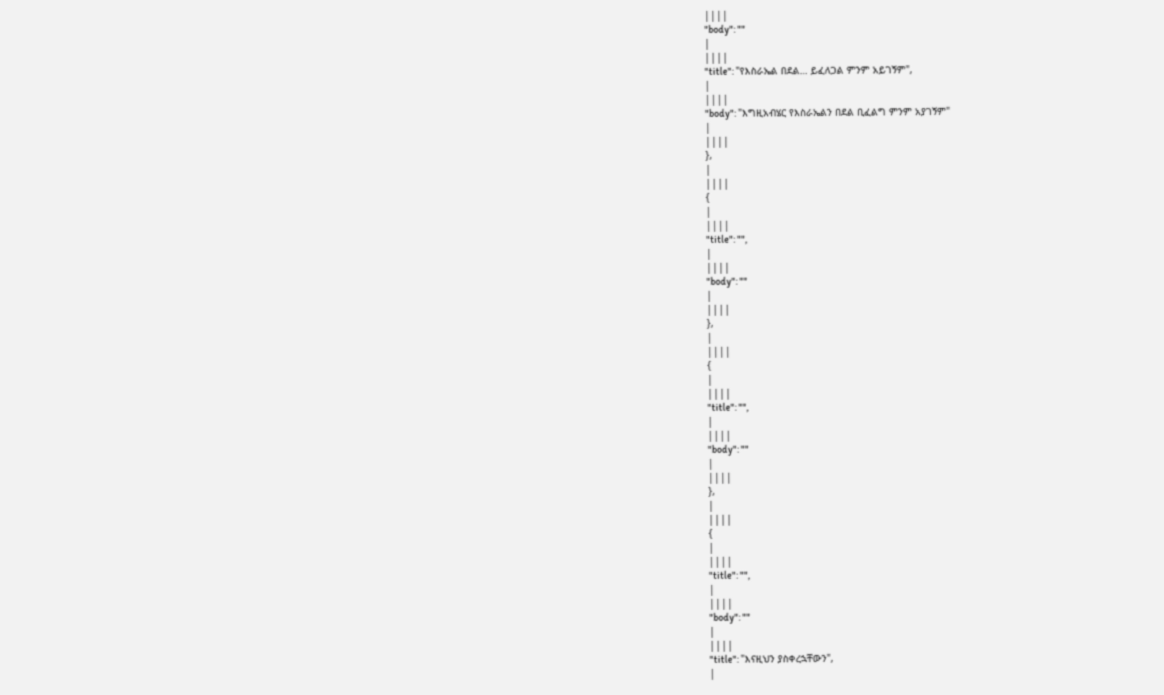||||
"body": ""
|
||||
"title": "የእስራኤል በደል… ይፈለጋል ምንም አይገኝም",
|
||||
"body": "እግዚአብሄር የእስራኤልን በደል ቢፈልግ ምንም አያገኝም"
|
||||
},
|
||||
{
|
||||
"title": "",
|
||||
"body": ""
|
||||
},
|
||||
{
|
||||
"title": "",
|
||||
"body": ""
|
||||
},
|
||||
{
|
||||
"title": "",
|
||||
"body": ""
|
||||
"title": "እናዚህን ያስቀረኋቸውን",
|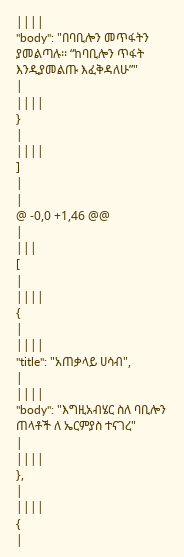||||
"body": "በባቢሎን መጥፋትን ያመልጣሉ፡፡ “ከባቢሎን ጥፋት እንዲያመልጡ እፈቅዳለሁ”"
|
||||
}
|
||||
]
|
|
@ -0,0 +1,46 @@
|
|||
[
|
||||
{
|
||||
"title": "አጠቃላይ ሀሳብ",
|
||||
"body": "እግዚአብሄር ስለ ባቢሎን ጠላቶች ለ ኤርምያስ ተናገረ"
|
||||
},
|
||||
{
|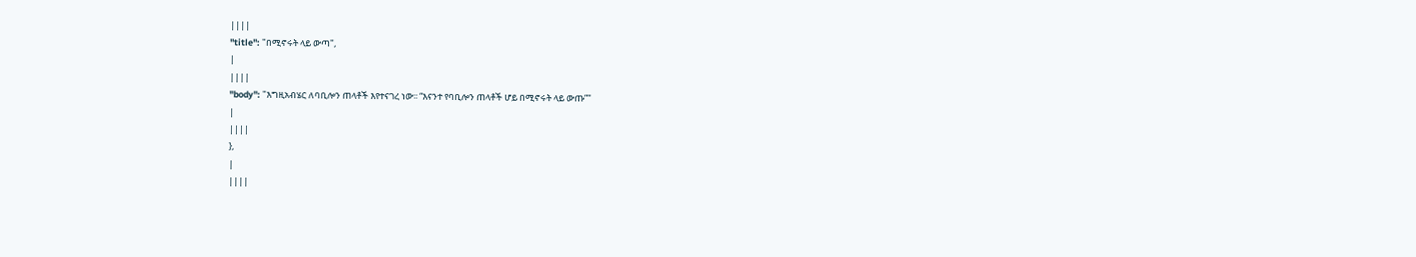||||
"title": "በሚኖሩት ላይ ውጣ",
|
||||
"body": "እግዚአብሄር ለባቢሎን ጠላቶች እየተናገረ ነው፡፡ “እናንተ የባቢሎን ጠላቶች ሆይ በሚኖሩት ላይ ውጡ”"
|
||||
},
|
||||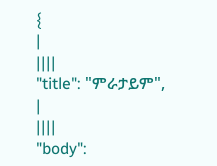{
|
||||
"title": "ምራታይም",
|
||||
"body":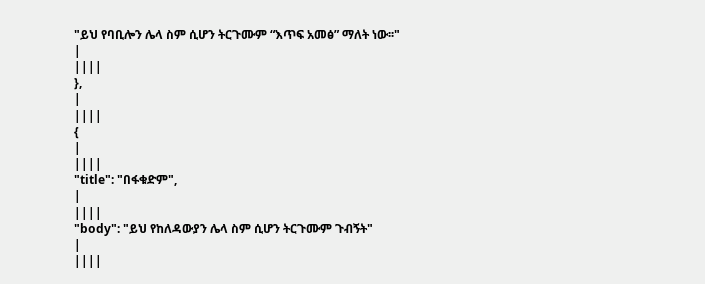"ይህ የባቢሎን ሌላ ስም ሲሆን ትርጉሙም “እጥፍ አመፅ” ማለት ነው፡፡"
|
||||
},
|
||||
{
|
||||
"title": "በፋቁድም",
|
||||
"body": "ይህ የከለዳውያን ሌላ ስም ሲሆን ትርጉሙም ጉብኝት"
|
||||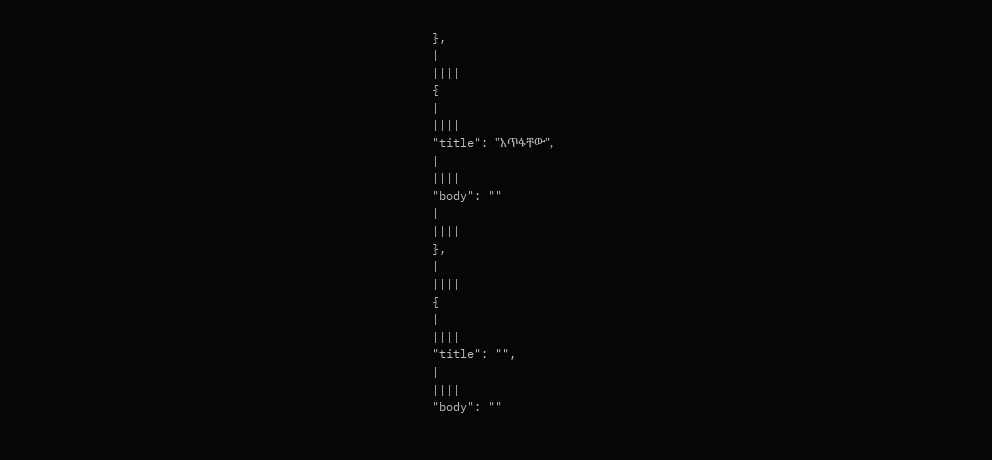},
|
||||
{
|
||||
"title": "አጥፋቸው",
|
||||
"body": ""
|
||||
},
|
||||
{
|
||||
"title": "",
|
||||
"body": ""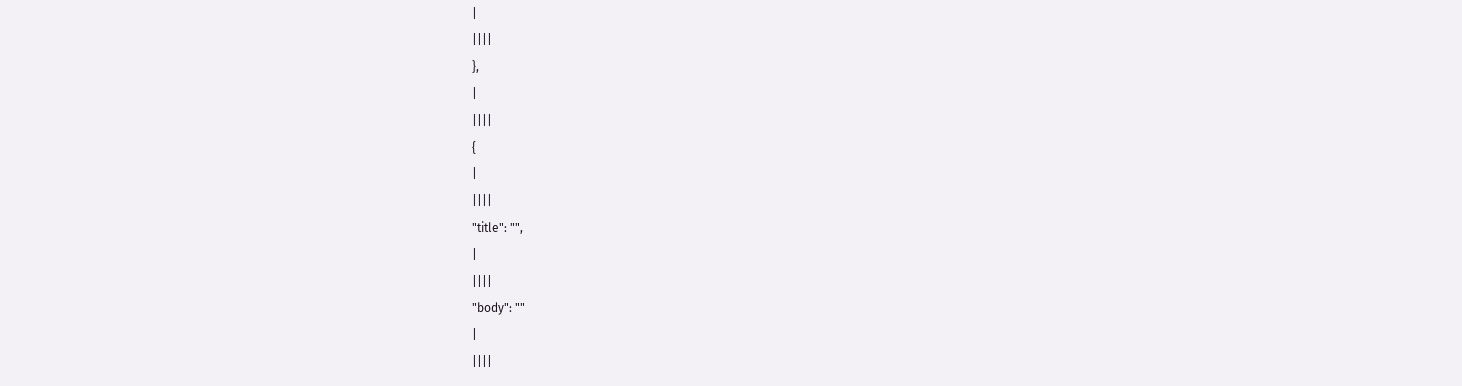|
||||
},
|
||||
{
|
||||
"title": "",
|
||||
"body": ""
|
||||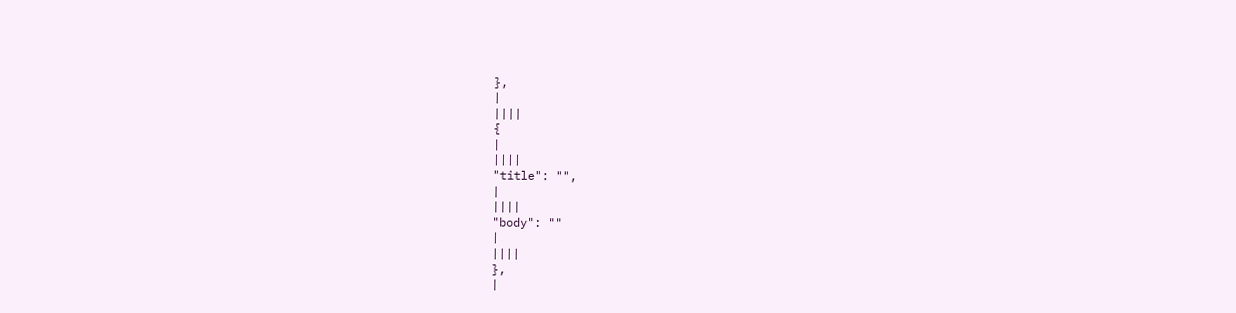},
|
||||
{
|
||||
"title": "",
|
||||
"body": ""
|
||||
},
|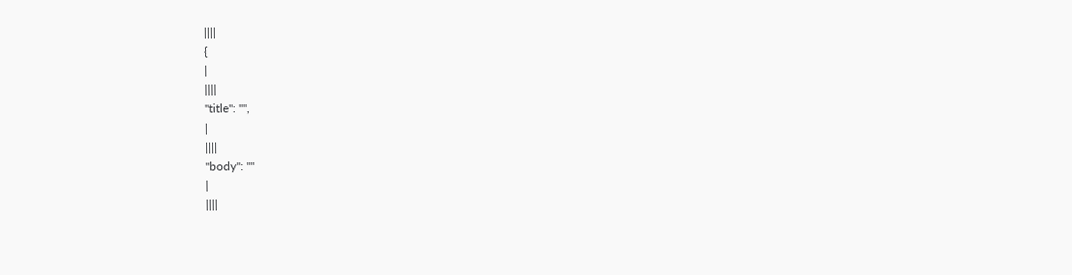||||
{
|
||||
"title": "",
|
||||
"body": ""
|
||||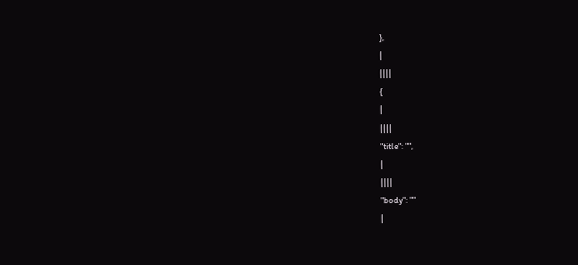},
|
||||
{
|
||||
"title": "",
|
||||
"body": ""
|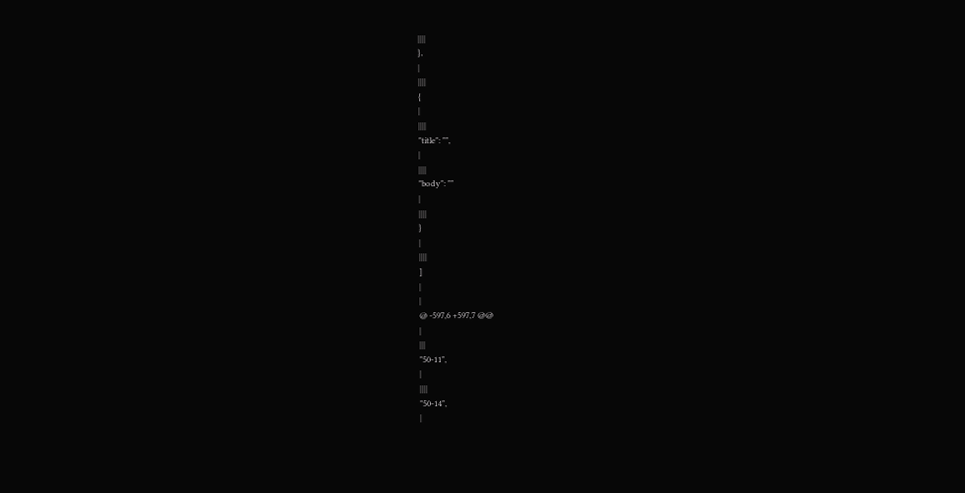||||
},
|
||||
{
|
||||
"title": "",
|
||||
"body": ""
|
||||
}
|
||||
]
|
|
@ -597,6 +597,7 @@
|
|||
"50-11",
|
||||
"50-14",
|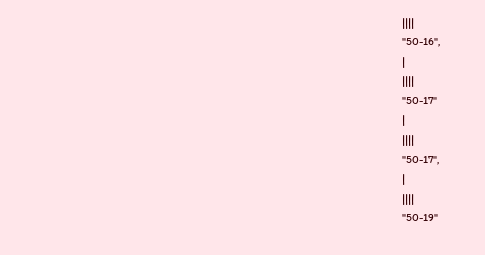||||
"50-16",
|
||||
"50-17"
|
||||
"50-17",
|
||||
"50-19"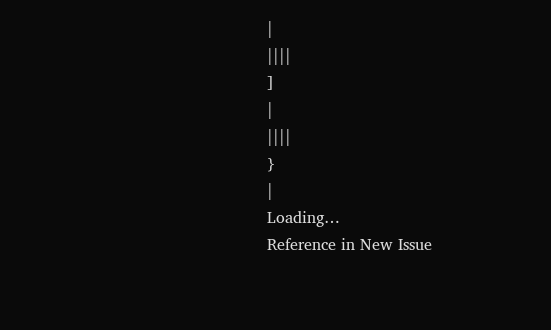|
||||
]
|
||||
}
|
Loading…
Reference in New Issue